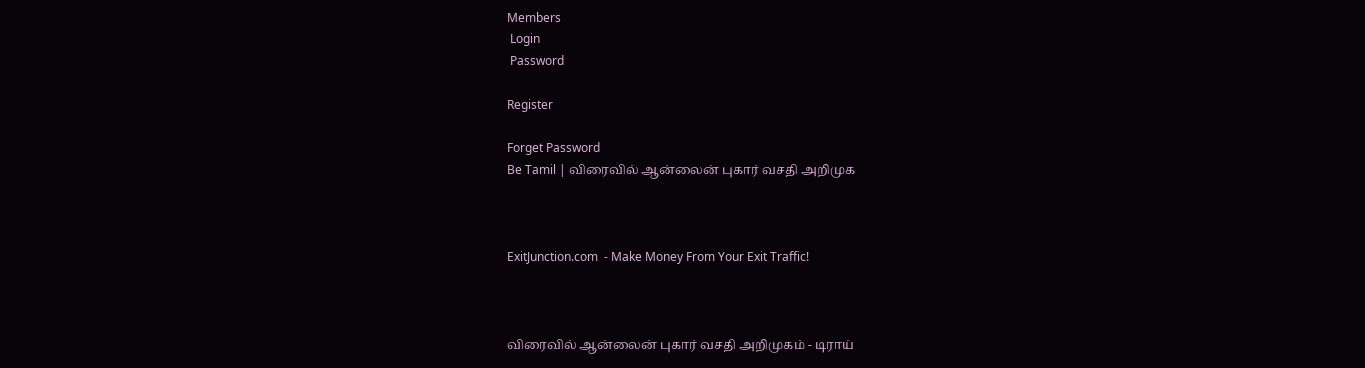Members
 Login
 Password

Register

Forget Password
Be Tamil | விரைவில் ஆன்லைன் புகார் வசதி அறிமுக



ExitJunction.com  - Make Money From Your Exit Traffic!



விரைவில் ஆன்லைன் புகார் வசதி அறிமுகம் - டிராய்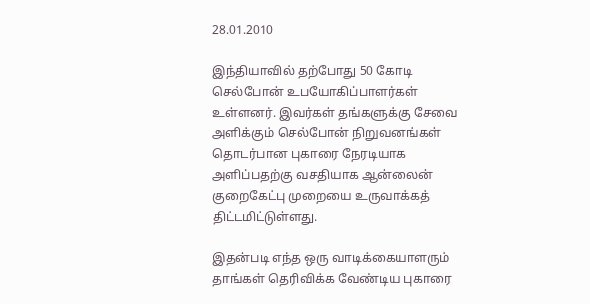28.01.2010

இந்தியாவில் தற்போது 50 கோடி செல்போன் உபயோகிப்பாளர்கள் உள்ளனர். இவர்கள் தங்களுக்கு சேவை அளிக்கும் செல்போன் நிறுவனங்கள் தொடர்பான புகாரை நேரடியாக அளிப்பதற்கு வசதியாக ஆன்லைன் குறைகேட்பு முறையை உருவாக்கத் திட்டமிட்டுள்ளது.

இதன்படி எந்த ஒரு வாடிக்கையாளரும் தாங்கள் தெரிவிக்க வேண்டிய புகாரை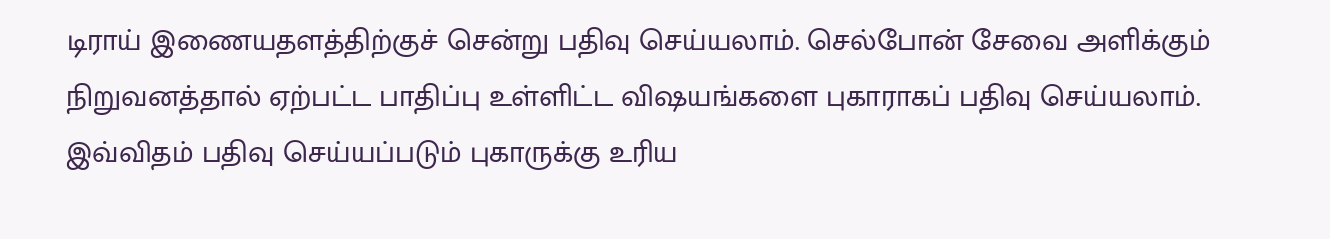டிராய் இணையதளத்திற்குச் சென்று பதிவு செய்யலாம். செல்போன் சேவை அளிக்கும் நிறுவனத்தால் ஏற்பட்ட பாதிப்பு உள்ளிட்ட விஷயங்களை புகாராகப் பதிவு செய்யலாம். இவ்விதம் பதிவு செய்யப்படும் புகாருக்கு உரிய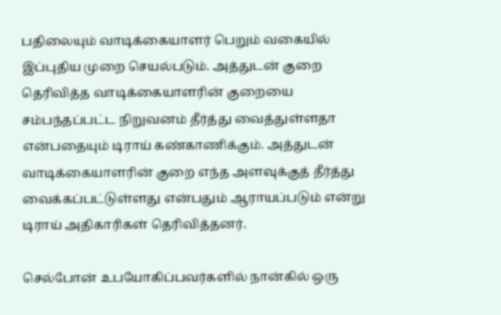பதிலையும் வாடிக்கையாளர் பெறும் வகையில் இப்புதிய முறை செயல்படும். அத்துடன் குறை தெரிவித்த வாடிக்கையாளரின் குறையை சம்பந்தப்பட்ட நிறுவனம் தீர்த்து வைத்துள்ளதா என்பதையும் டிராய் கண்காணிக்கும். அத்துடன் வாடிக்கையாளரின் குறை எந்த அளவுக்குத் தீர்த்து வைக்கப்பட்டுள்ளது என்பதும் ஆராயப்படும் என்று டிராய் அதிகாரிகள் தெரிவித்தனர்.

செல்போன் உபயோகிப்பவர்களில் நான்கில் ஒரு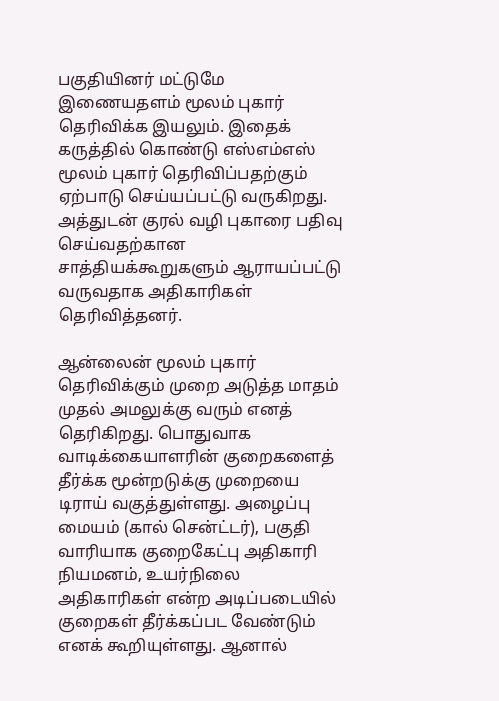பகுதியினர் மட்டுமே இணையதளம் மூலம் புகார் தெரிவிக்க இயலும். இதைக் கருத்தில் கொண்டு எஸ்எம்எஸ் மூலம் புகார் தெரிவிப்பதற்கும் ஏற்பாடு செய்யப்பட்டு வருகிறது. அத்துடன் குரல் வழி புகாரை பதிவு செய்வதற்கான சாத்தியக்கூறுகளும் ஆராயப்பட்டு வருவதாக அதிகாரிகள் தெரிவித்தனர்.

ஆன்லைன் மூலம் புகார் தெரிவிக்கும் முறை அடுத்த மாதம் முதல் அமலுக்கு வரும் எனத் தெரிகிறது. பொதுவாக வாடிக்கையாளரின் குறைகளைத் தீர்க்க மூன்றடுக்கு முறையை டிராய் வகுத்துள்ளது. அழைப்பு மையம் (கால் சென்ட்டர்), பகுதி வாரியாக குறைகேட்பு அதிகாரி நியமனம், உயர்நிலை அதிகாரிகள் என்ற அடிப்படையில் குறைகள் தீர்க்கப்பட வேண்டும் எனக் கூறியுள்ளது. ஆனால்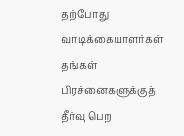தற்போது வாடிக்கையாளர்கள் தங்கள் பிரச்னைகளுக்குத் தீர்வு பெற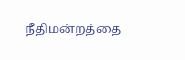நீதிமன்றத்தை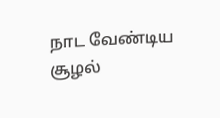நாட வேண்டிய சூழல்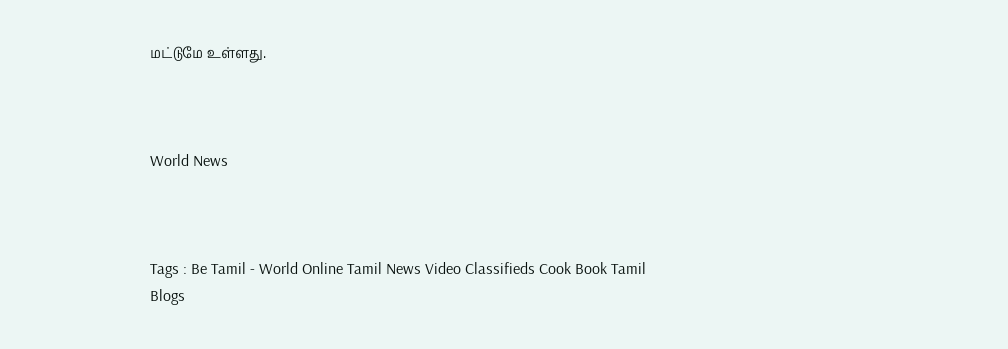மட்டுமே உள்ளது.



World News



Tags : Be Tamil - World Online Tamil News Video Classifieds Cook Book Tamil Blogs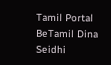Tamil Portal BeTamil Dina Seidhi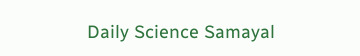Daily Science Samayal